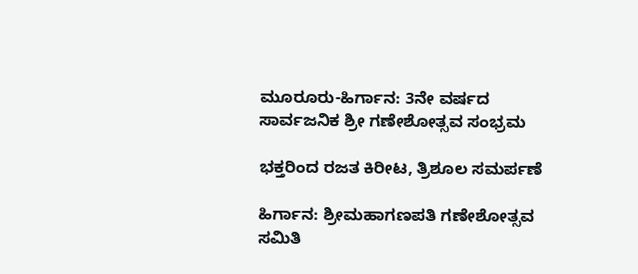ಮೂರೂರು-ಹಿರ್ಗಾನ: 3ನೇ ವರ್ಷದ ಸಾರ್ವಜನಿಕ ಶ್ರೀ ಗಣೇಶೋತ್ಸವ ಸಂಭ್ರಮ

ಭಕ್ತರಿಂದ ರಜತ ಕಿರೀಟ, ತ್ರಿಶೂಲ ಸಮರ್ಪಣೆ

ಹಿರ್ಗಾನ: ಶ್ರೀಮಹಾಗಣಪತಿ ಗಣೇಶೋತ್ಸವ ಸಮಿತಿ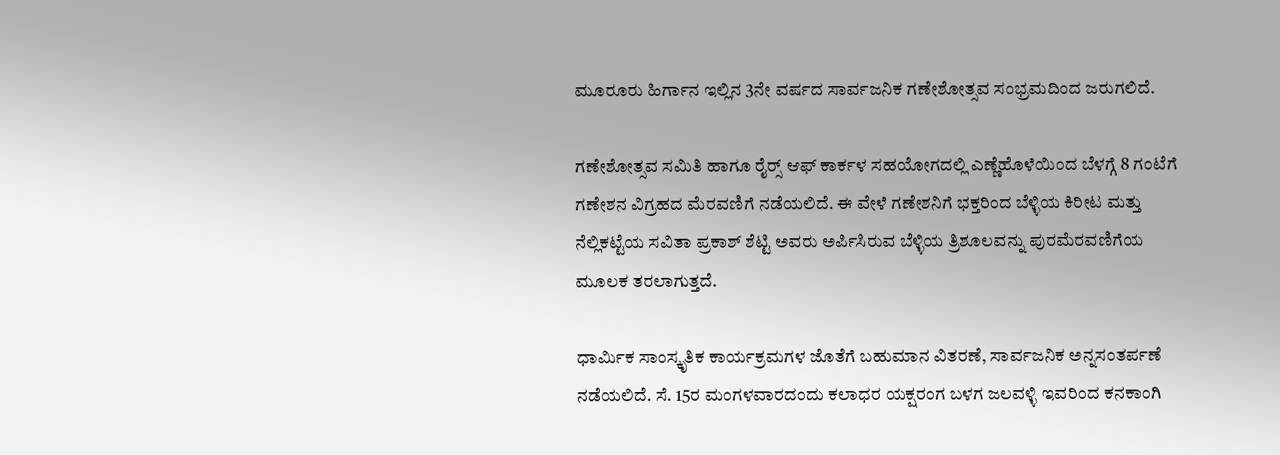ಮೂರೂರು ಹಿರ್ಗಾನ ಇಲ್ಲಿನ 3ನೇ ವರ್ಷದ ಸಾರ್ವಜನಿಕ ಗಣೇಶೋತ್ಸವ ಸಂಭ್ರಮದಿಂದ ಜರುಗಲಿದೆ.

ಗಣೇಶೋತ್ಸವ ಸಮಿತಿ ಹಾಗೂ ರೈರ‍್ಸ್ ಆಫ್ ಕಾರ್ಕಳ ಸಹಯೋಗದಲ್ಲಿ ಎಣ್ಣೆಹೊಳೆಯಿಂದ ಬೆಳಗ್ಗೆ 8 ಗಂಟೆಗೆ ಗಣೇಶನ ವಿಗ್ರಹದ ಮೆರವಣಿಗೆ ನಡೆಯಲಿದೆ. ಈ ವೇಳೆ ಗಣೇಶನಿಗೆ ಭಕ್ತರಿಂದ ಬೆಳ್ಳಿಯ ಕಿರೀಟ ಮತ್ತು ನೆಲ್ಲಿಕಟ್ಟೆಯ ಸವಿತಾ ಪ್ರಕಾಶ್ ಶೆಟ್ಟಿ ಅವರು ಅರ್ಪಿಸಿರುವ ಬೆಳ್ಳಿಯ ತ್ರಿಶೂಲವನ್ನು ಪುರಮೆರವಣಿಗೆಯ ಮೂಲಕ ತರಲಾಗುತ್ತದೆ.

ಧಾರ್ಮಿಕ ಸಾಂಸ್ಕೃತಿಕ ಕಾರ್ಯಕ್ರಮಗಳ ಜೊತೆಗೆ ಬಹುಮಾನ ವಿತರಣೆ, ಸಾರ್ವಜನಿಕ ಅನ್ನಸಂತರ್ಪಣೆ ನಡೆಯಲಿದೆ. ಸೆ. 15ರ ಮಂಗಳವಾರದಂದು ಕಲಾಧರ ಯಕ್ಷರಂಗ ಬಳಗ ಜಲವಳ್ಳಿ ಇವರಿಂದ ಕನಕಾಂಗಿ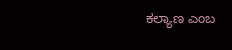ಕಲ್ಯಾಣ ಎಂಬ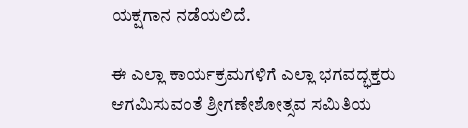ಯಕ್ಷಗಾನ ನಡೆಯಲಿದೆ.

ಈ ಎಲ್ಲಾ ಕಾರ್ಯಕ್ರಮಗಳಿಗೆ ಎಲ್ಲಾ ಭಗವದ್ಭಕ್ತರು ಆಗಮಿಸುವಂತೆ ಶ್ರೀಗಣೇಶೋತ್ಸವ ಸಮಿತಿಯ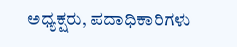ಅಧ್ಯಕ್ಷರು, ಪದಾಧಿಕಾರಿಗಳು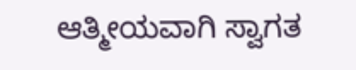ಆತ್ಮೀಯವಾಗಿ ಸ್ವಾಗತ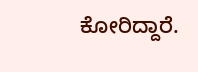ಕೋರಿದ್ದಾರೆ.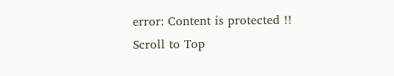error: Content is protected !!
Scroll to Top